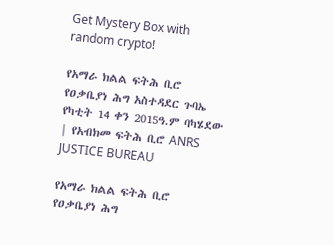Get Mystery Box with random crypto!

የአማራ ክልል ፍትሕ ቢሮ የዐቃቤያነ ሕግ አስተዳደር ጉባኤ የካቲት 14 ቀን 2015ዓ.ም ባካሄደው | የአብክመ ፍትሕ ቢሮ ANRS JUSTICE BUREAU

የአማራ ክልል ፍትሕ ቢሮ የዐቃቤያነ ሕግ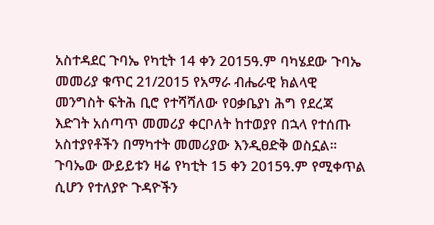አስተዳደር ጉባኤ የካቲት 14 ቀን 2015ዓ.ም ባካሄደው ጉባኤ መመሪያ ቁጥር 21/2015 የአማራ ብሔራዊ ክልላዊ መንግስት ፍትሕ ቢሮ የተሻሻለው የዐቃቤያነ ሕግ የደረጃ እድገት አሰጣጥ መመሪያ ቀርቦለት ከተወያየ በኋላ የተሰጡ አስተያየቶችን በማካተት መመሪያው እንዲፀድቅ ወስኗል። ጉባኤው ውይይቱን ዛሬ የካቲት 15 ቀን 2015ዓ.ም የሚቀጥል ሲሆን የተለያዮ ጉዳዮችን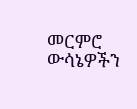መርምሮ ውሳኔዎችን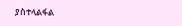ያስተላልፋል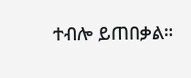ተብሎ ይጠበቃል።